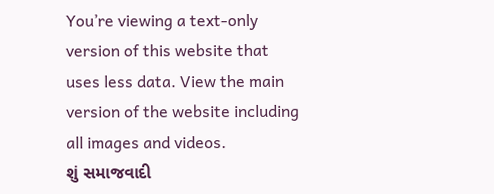You’re viewing a text-only version of this website that uses less data. View the main version of the website including all images and videos.
શું સમાજવાદી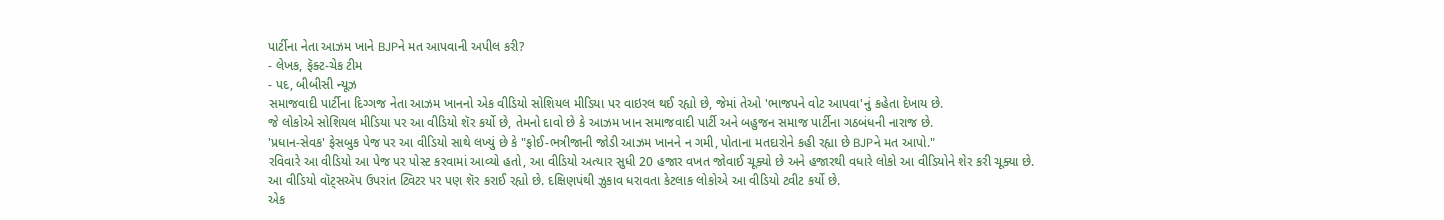પાર્ટીના નેતા આઝમ ખાને BJPને મત આપવાની અપીલ કરી?
- લેખક, ફૅક્ટ-ચેક ટીમ
- પદ, બીબીસી ન્યૂઝ
સમાજવાદી પાર્ટીના દિગ્ગજ નેતા આઝમ ખાનનો એક વીડિયો સોશિયલ મીડિયા પર વાઇરલ થઈ રહ્યો છે, જેમાં તેઓ 'ભાજપને વોટ આપવા'નું કહેતા દેખાય છે.
જે લોકોએ સોશિયલ મીડિયા પર આ વીડિયો શૅર કર્યો છે, તેમનો દાવો છે કે આઝમ ખાન સમાજવાદી પાર્ટી અને બહુજન સમાજ પાર્ટીના ગઠબંધની નારાજ છે.
'પ્રધાન-સેવક' ફેસબુક પેજ પર આ વીડિયો સાથે લખ્યું છે કે "ફોઈ-ભત્રીજાની જોડી આઝમ ખાનને ન ગમી, પોતાના મતદારોને કહી રહ્યા છે BJPને મત આપો."
રવિવારે આ વીડિયો આ પેજ પર પોસ્ટ કરવામાં આવ્યો હતો, આ વીડિયો અત્યાર સુધી 20 હજાર વખત જોવાઈ ચૂક્યો છે અને હજારથી વધારે લોકો આ વીડિયોને શેર કરી ચૂક્યા છે.
આ વીડિયો વૉટ્સઍપ ઉપરાંત ટ્વિટર પર પણ શૅર કરાઈ રહ્યો છે. દક્ષિણપંથી ઝુકાવ ધરાવતા કેટલાક લોકોએ આ વીડિયો ટ્વીટ કર્યો છે.
એક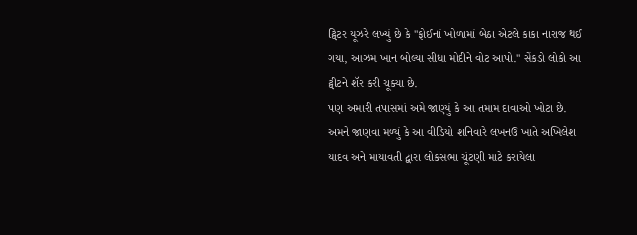ટ્વિટર યૂઝરે લખ્યું છે કે "ફોઈનાં ખોળામાં બેઠા એટલે કાકા નારાજ થઈ ગયા, આઝમ ખાન બોલ્યા સીધા મોદીને વોટ આપો." સેંકડો લોકો આ ટ્વીટને શૅર કરી ચૂક્યા છે.
પણ અમારી તપાસમાં અમે જાણ્યું કે આ તમામ દાવાઓ ખોટા છે.
અમને જાણવા મળ્યું કે આ વીડિયો શનિવારે લખનઉ ખાતે અખિલેશ યાદવ અને માયાવતી દ્વારા લોકસભા ચૂંટણી માટે કરાયેલા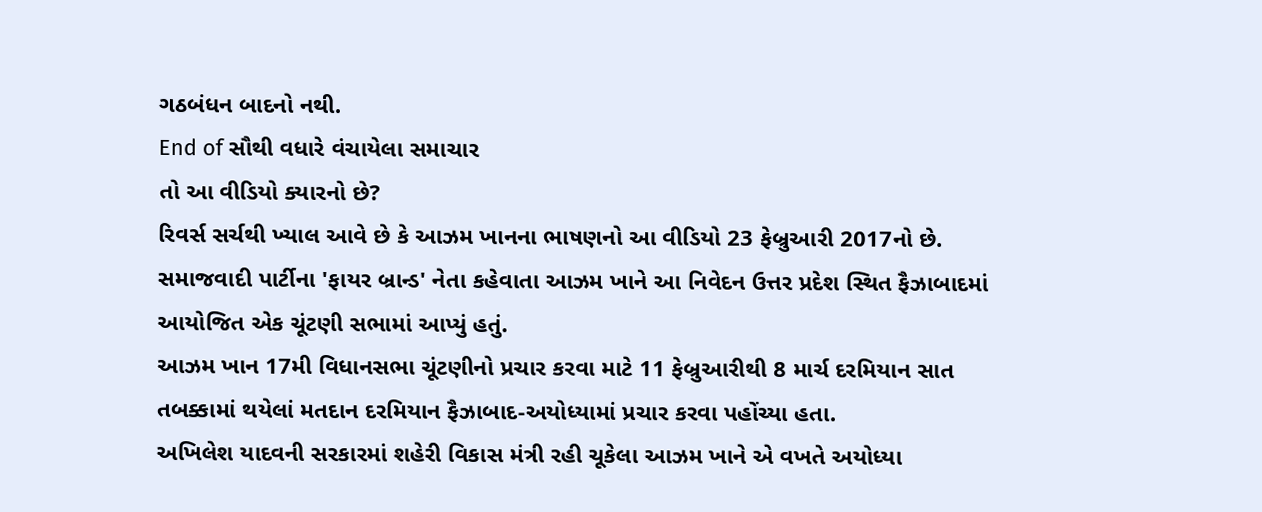ગઠબંધન બાદનો નથી.
End of સૌથી વધારે વંચાયેલા સમાચાર
તો આ વીડિયો ક્યારનો છે?
રિવર્સ સર્ચથી ખ્યાલ આવે છે કે આઝમ ખાનના ભાષણનો આ વીડિયો 23 ફેબ્રુઆરી 2017નો છે. સમાજવાદી પાર્ટીના 'ફાયર બ્રાન્ડ' નેતા કહેવાતા આઝમ ખાને આ નિવેદન ઉત્તર પ્રદેશ સ્થિત ફૈઝાબાદમાં આયોજિત એક ચૂંટણી સભામાં આપ્યું હતું.
આઝમ ખાન 17મી વિધાનસભા ચૂંટણીનો પ્રચાર કરવા માટે 11 ફેબ્રુઆરીથી 8 માર્ચ દરમિયાન સાત તબક્કામાં થયેલાં મતદાન દરમિયાન ફૈઝાબાદ-અયોધ્યામાં પ્રચાર કરવા પહોંચ્યા હતા.
અખિલેશ યાદવની સરકારમાં શહેરી વિકાસ મંત્રી રહી ચૂકેલા આઝમ ખાને એ વખતે અયોધ્યા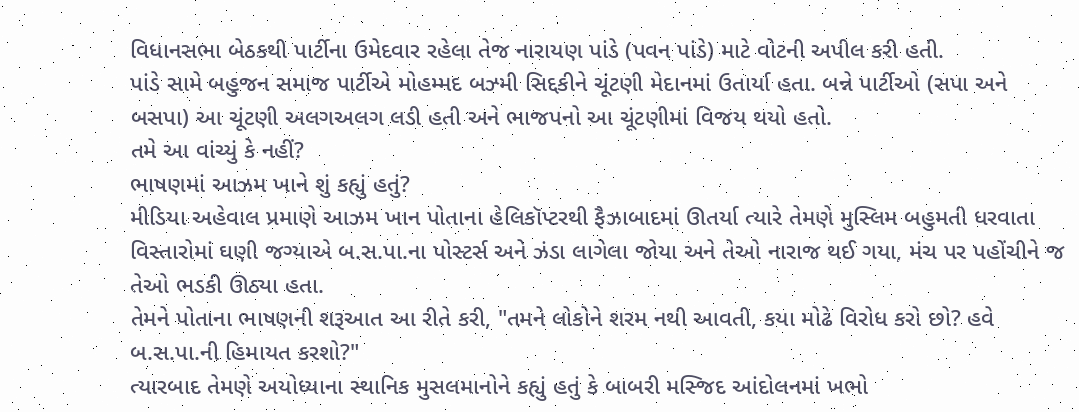વિધાનસભા બેઠકથી પાર્ટીના ઉમેદવાર રહેલા તેજ નારાયણ પાંડે (પવન પાંડે) માટે વોટની અપીલ કરી હતી.
પાંડે સામે બહુજન સમાજ પાર્ટીએ મોહમ્મદ બઝ્મી સિદ્દકીને ચૂંટણી મેદાનમાં ઉતાર્યા હતા. બન્ને પાર્ટીઓ (સપા અને બસપા) આ ચૂંટણી અલગઅલગ લડી હતી અને ભાજપનો આ ચૂંટણીમાં વિજય થયો હતો.
તમે આ વાંચ્યું કે નહીં?
ભાષણમાં આઝમ ખાને શું કહ્યું હતું?
મીડિયા અહેવાલ પ્રમાણે આઝમ ખાન પોતાના હેલિકૉપ્ટરથી ફૈઝાબાદમાં ઊતર્યા ત્યારે તેમણે મુસ્લિમ બહુમતી ધરવાતા વિસ્તારોમાં ઘણી જગ્યાએ બ.સ.પા.ના પોસ્ટર્સ અને ઝંડા લાગેલા જોયા અને તેઓ નારાજ થઈ ગયા, મંચ પર પહોંચીને જ તેઓ ભડકી ઊઠ્યા હતા.
તેમને પોતાના ભાષણની શરૂઆત આ રીતે કરી, "તમને લોકોને શરમ નથી આવતી, કયા મોઢે વિરોધ કરો છો? હવે બ.સ.પા.ની હિમાયત કરશો?"
ત્યારબાદ તેમણે અયોધ્યાના સ્થાનિક મુસલમાનોને કહ્યું હતું કે બાબરી મસ્જિદ આંદોલનમાં ખભો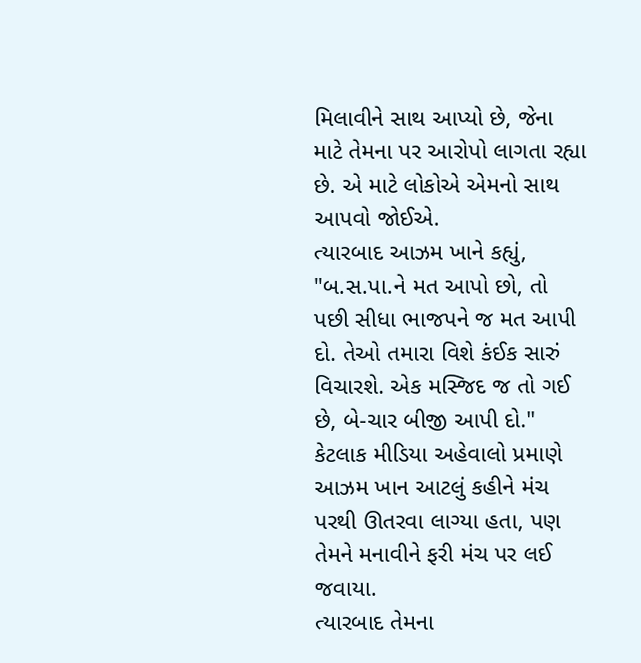મિલાવીને સાથ આપ્યો છે, જેના માટે તેમના પર આરોપો લાગતા રહ્યા છે. એ માટે લોકોએ એમનો સાથ આપવો જોઈએ.
ત્યારબાદ આઝમ ખાને કહ્યું, "બ.સ.પા.ને મત આપો છો, તો પછી સીધા ભાજપને જ મત આપી દો. તેઓ તમારા વિશે કંઈક સારું વિચારશે. એક મસ્જિદ જ તો ગઈ છે, બે-ચાર બીજી આપી દો."
કેટલાક મીડિયા અહેવાલો પ્રમાણે આઝમ ખાન આટલું કહીને મંચ પરથી ઊતરવા લાગ્યા હતા, પણ તેમને મનાવીને ફરી મંચ પર લઈ જવાયા.
ત્યારબાદ તેમના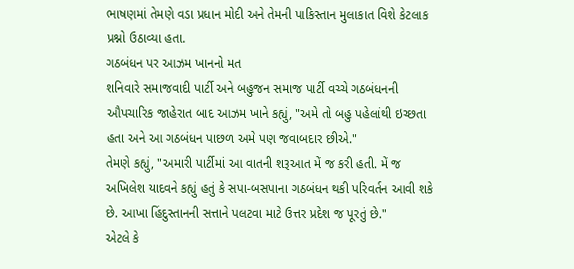ભાષણમાં તેમણે વડા પ્રધાન મોદી અને તેમની પાકિસ્તાન મુલાકાત વિશે કેટલાક પ્રશ્નો ઉઠાવ્યા હતા.
ગઠબંધન પર આઝમ ખાનનો મત
શનિવારે સમાજવાદી પાર્ટી અને બહુજન સમાજ પાર્ટી વચ્ચે ગઠબંધનની ઔપચારિક જાહેરાત બાદ આઝમ ખાને કહ્યું, "અમે તો બહુ પહેલાંથી ઇચ્છતા હતા અને આ ગઠબંધન પાછળ અમે પણ જવાબદાર છીએ."
તેમણે કહ્યું, "અમારી પાર્ટીમાં આ વાતની શરૂઆત મેં જ કરી હતી. મેં જ અખિલેશ યાદવને કહ્યું હતું કે સપા-બસપાના ગઠબંધન થકી પરિવર્તન આવી શકે છે. આખા હિંદુસ્તાનની સત્તાને પલટવા માટે ઉત્તર પ્રદેશ જ પૂરતું છે."
એટલે કે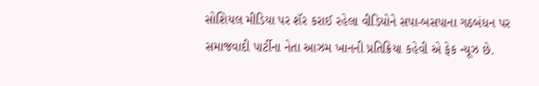સોશિયલ મીડિયા પર શૅર કરાઈ રહેલા વીડિયોને સપા-બસપાના ગઠબંધન પર સમાજવાદી પાર્ટીના નેતા આઝમ ખાનની પ્રતિક્રિયા કહેવી એ ફેક ન્યૂઝ છે.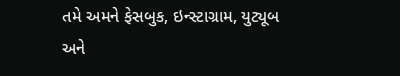તમે અમને ફેસબુક, ઇન્સ્ટાગ્રામ, યુટ્યૂબ અને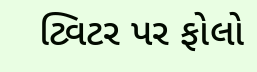ટ્વિટર પર ફોલો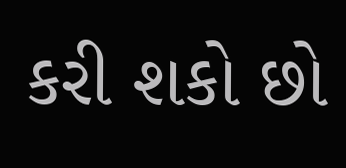કરી શકો છો